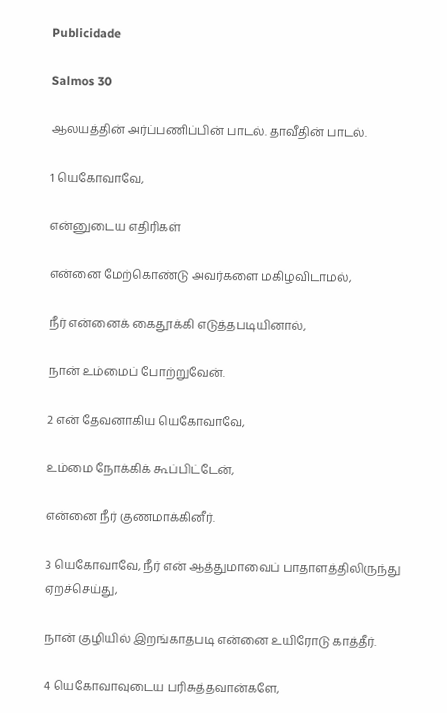Publicidade

Salmos 30

ஆலயத்தின் அர்ப்பணிப்பின் பாடல். தாவீதின் பாடல்.

1 யெகோவாவே,

என்னுடைய எதிரிகள்

என்னை மேற்கொண்டு அவர்களை மகிழவிடாமல்,

நீர் என்னைக் கைதூக்கி எடுத்தபடியினால்,

நான் உம்மைப் போற்றுவேன்.

2 என் தேவனாகிய யெகோவாவே,

உம்மை நோக்கிக் கூப்பிட்டேன்,

என்னை நீர் குணமாக்கினீர்.

3 யெகோவாவே, நீர் என் ஆத்துமாவைப் பாதாளத்திலிருந்து ஏறச்செய்து,

நான் குழியில் இறங்காதபடி என்னை உயிரோடு காத்தீர்.

4 யெகோவாவுடைய பரிசுத்தவான்களே,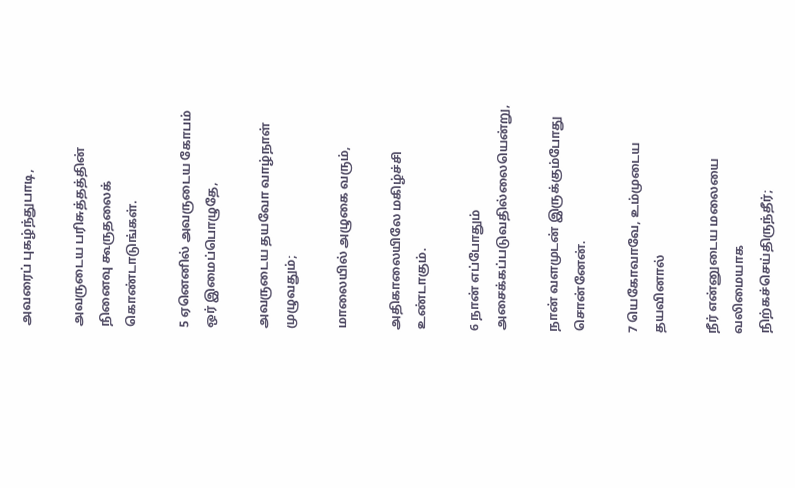அவரைப் புகழ்ந்துபாடி,

அவருடைய பரிசுத்தத்தின் நினைவு கூருதலைக் கொண்டாடுங்கள்.

5 ஏனெனில் அவருடைய கோபம் ஒர் இமைப்பொழுதே,

அவருடைய தயவோ வாழ்நாள் முழுவதும்;

மாலையில் அழுகை வரும்,

அதிகாலையிலே மகிழ்ச்சி உண்டாகும்.

6 நான் எப்போதும் அசைக்கப்படுவதில்லையென்று,

நான் வளமுடன் இருக்கும்போது சொன்னேன்.

7 யெகோவாவே, உம்முடைய தயவினால்

நீர் என்னுடைய மலையை வலிமையாக நிற்கச்செய்திருந்தீர்;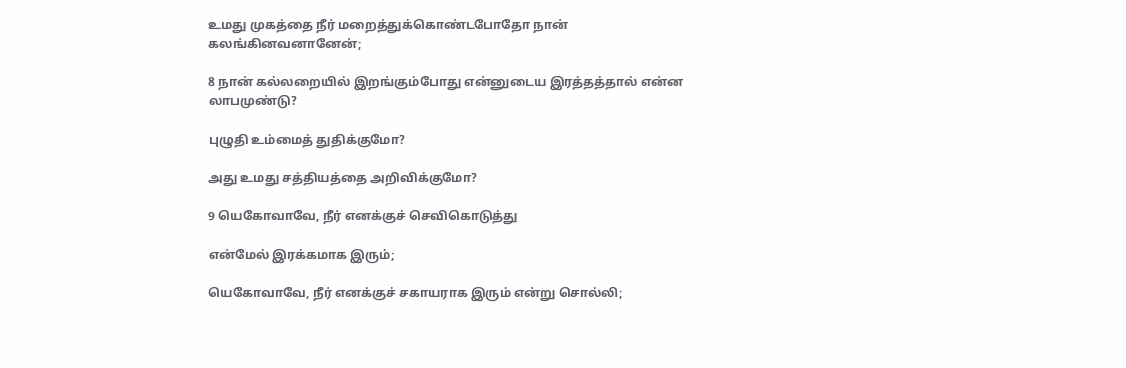உமது முகத்தை நீர் மறைத்துக்கொண்டபோதோ நான் கலங்கினவனானேன்;

8 நான் கல்லறையில் இறங்கும்போது என்னுடைய இரத்தத்தால் என்ன லாபமுண்டு?

புழுதி உம்மைத் துதிக்குமோ?

அது உமது சத்தியத்தை அறிவிக்குமோ?

9 யெகோவாவே, நீர் எனக்குச் செவிகொடுத்து

என்மேல் இரக்கமாக இரும்;

யெகோவாவே, நீர் எனக்குச் சகாயராக இரும் என்று சொல்லி;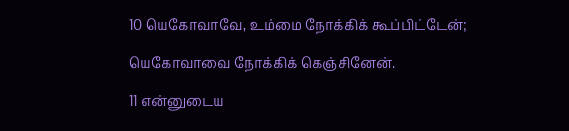10 யெகோவாவே, உம்மை நோக்கிக் கூப்பிட்டேன்;

யெகோவாவை நோக்கிக் கெஞ்சினேன்.

11 என்னுடைய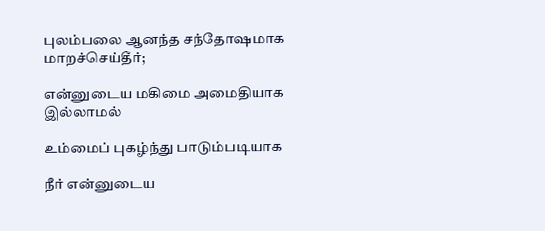புலம்பலை ஆனந்த சந்தோஷமாக மாறச்செய்தீர்;

என்னுடைய மகிமை அமைதியாக இல்லாமல்

உம்மைப் புகழ்ந்து பாடும்படியாக

நீர் என்னுடைய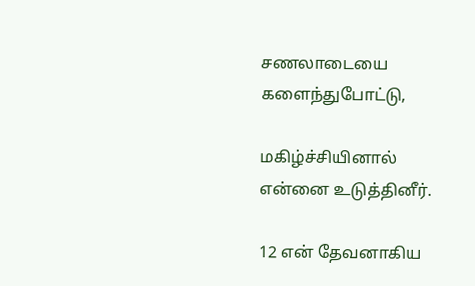சணலாடையை களைந்துபோட்டு,

மகிழ்ச்சியினால் என்னை உடுத்தினீர்.

12 என் தேவனாகிய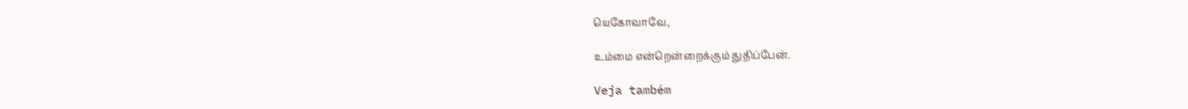யெகோவாவே,

உம்மை என்றென்றைக்கும் துதிப்பேன்.

Veja também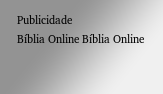Publicidade
Bíblia Online Bíblia Online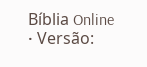Bíblia Online • Versão: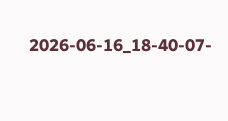2026-06-16_18-40-07-